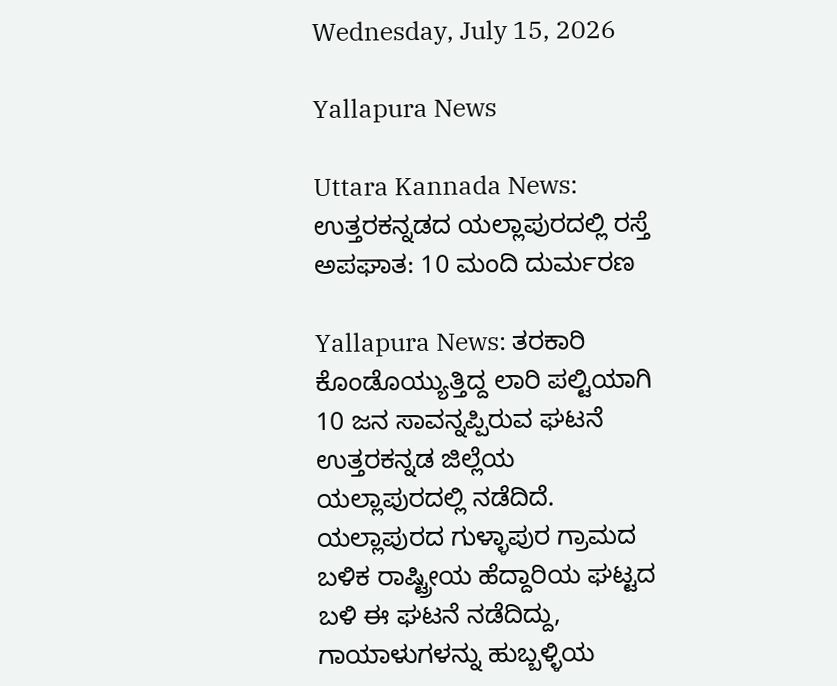Wednesday, July 15, 2026

Yallapura News

Uttara Kannada News: ಉತ್ತರಕನ್ನಡದ ಯಲ್ಲಾಪುರದಲ್ಲಿ ರಸ್ತೆ ಅಪಘಾತ: 10 ಮಂದಿ ದುರ್ಮರಣ

Yallapura News: ತರಕಾರಿ ಕೊಂಡೊಯ್ಯುತ್ತಿದ್ದ ಲಾರಿ ಪಲ್ಟಿಯಾಗಿ 10 ಜನ ಸಾವನ್ನಪ್ಪಿರುವ ಘಟನೆ ಉತ್ತರಕನ್ನಡ ಜಿಲ್ಲೆಯ ಯಲ್ಲಾಪುರದಲ್ಲಿ ನಡೆದಿದೆ. ಯಲ್ಲಾಪುರದ ಗುಳ್ಳಾಪುರ ಗ್ರಾಮದ ಬಳಿಕ ರಾಷ್ಟ್ರೀಯ ಹೆದ್ದಾರಿಯ ಘಟ್ಟದ ಬಳಿ ಈ ಘಟನೆ ನಡೆದಿದ್ದು, ಗಾಯಾಳುಗಳನ್ನು ಹುಬ್ಬಳ್ಳಿಯ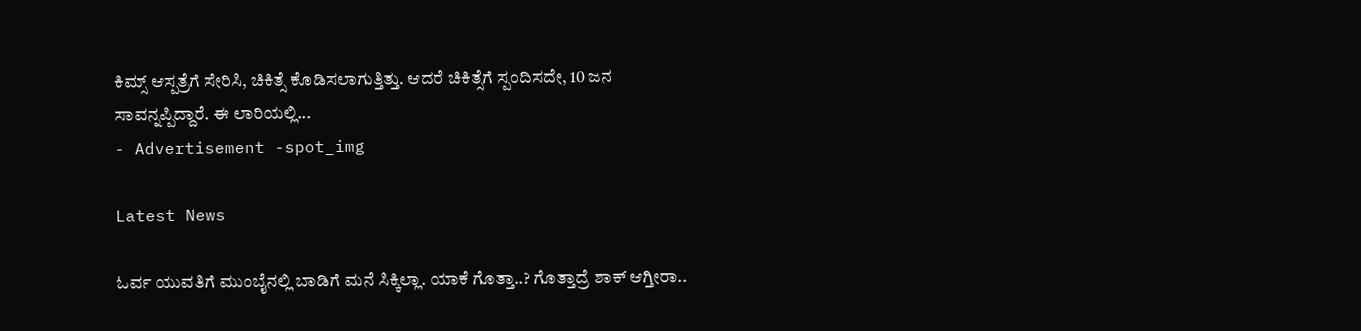ಕಿಮ್ಸ್ ಆಸ್ಪತ್ರೆಗೆ ಸೇರಿಸಿ, ಚಿಕಿತ್ಸೆ ಕೊಡಿಸಲಾಗುತ್ತಿತ್ತು. ಆದರೆ ಚಿಕಿತ್ಸೆಗೆ ಸ್ಪಂದಿಸದೇ, 10 ಜನ ಸಾವನ್ನಪ್ಪಿದ್ದಾರೆ. ಈ ಲಾರಿಯಲ್ಲಿ...
- Advertisement -spot_img

Latest News

ಓರ್ವ ಯುವತಿಗೆ ಮುಂಬೈನಲ್ಲಿ ಬಾಡಿಗೆ ಮನೆ ಸಿಕ್ಕಿಲ್ಲಾ. ಯಾಕೆ ಗೊತ್ತಾ..? ಗೊತ್ತಾದ್ರೆ ಶಾಕ್ ಆಗ್ತೀರಾ..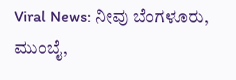Viral News: ನೀವು ಬೆಂಗಳೂರು, ಮುಂಬೈ,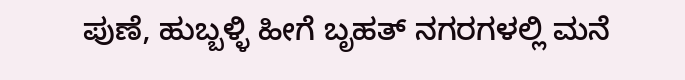ಪುಣೆ, ಹುಬ್ಬಳ್ಳಿ ಹೀಗೆ ಬೃಹತ್ ನಗರಗಳಲ್ಲಿ ಮನೆ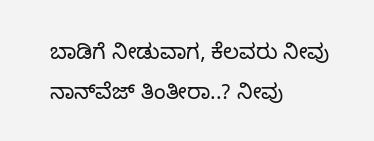ಬಾಡಿಗೆ ನೀಡುವಾಗ, ಕೆಲವರು ನೀವು ನಾನ್‌ವೆಜ್ ತಿಂತೀರಾ..? ನೀವು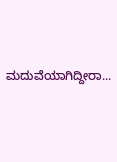ಮದುವೆಯಾಗಿದ್ದೀರಾ...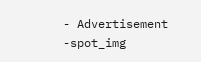- Advertisement -spot_img